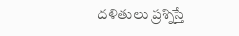దళితులు ప్రశ్నిస్తే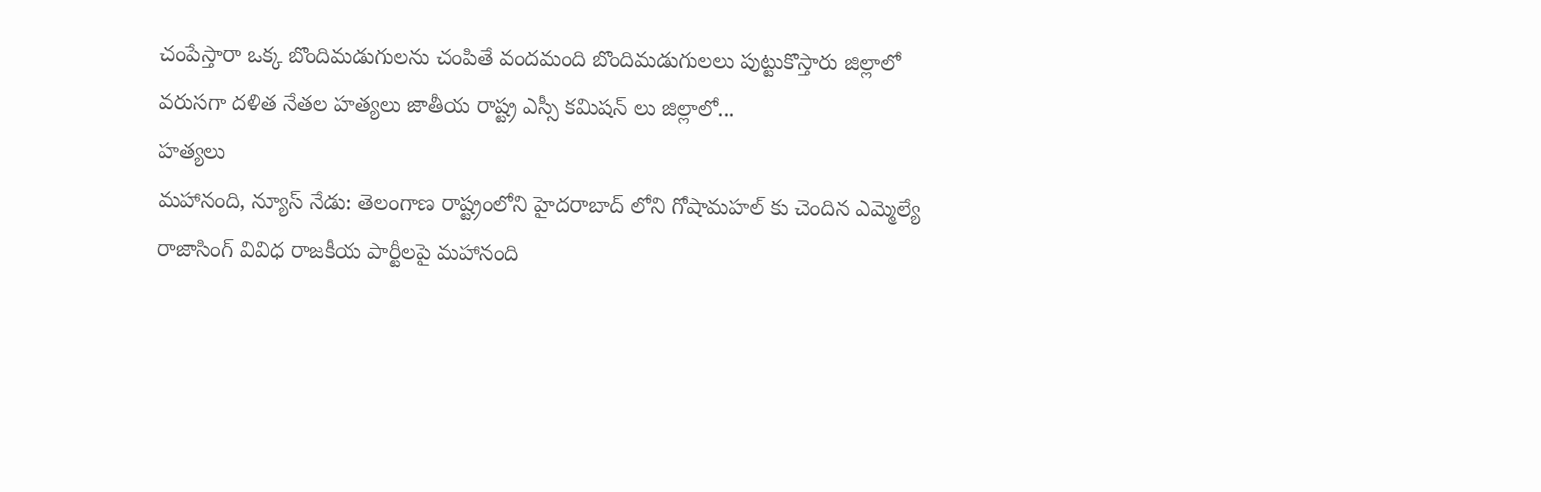చంపేస్తారా ఒక్క బొందిమడుగులను చంపితే వందమంది బొందిమడుగులలు పుట్టుకొస్తారు జిల్లాలో వరుసగా దళిత నేతల హత్యలు జాతీయ రాష్ట్ర ఎస్సీ కమిషన్ లు జిల్లాలో...
హత్యలు
మహానంది, న్యూస్ నేడు: తెలంగాణ రాష్ట్రంలోని హైదరాబాద్ లోని గోషామహల్ కు చెందిన ఎమ్మెల్యే రాజాసింగ్ వివిధ రాజకీయ పార్టీలపై మహానంది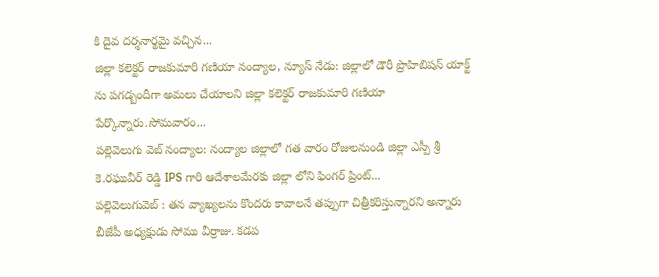కి దైవ దర్శనార్థమై వచ్చిన...
జిల్లా కలెక్టర్ రాజకుమారి గణియా నంద్యాల, న్యూస్ నేడు: జిల్లాలో డౌరీ ప్రొహిబిషన్ యాక్ట్ ను పగడ్బందీగా అమలు చేయాలని జిల్లా కలెక్టర్ రాజకుమారి గణియా పేర్కొన్నారు.సోమవారం...
పల్లెవెలుగు వెబ్ నంద్యాల: నంద్యాల జిల్లాలో గత వారం రోజులనుండి జిల్లా ఎస్పీ శ్రీ కె.రఘువీర్ రెడ్డి IPS గారి ఆదేశాలమేరకు జిల్లా లోని ఫింగర్ ప్రింట్...
పల్లెవెలుగువెబ్ : తన వ్యాఖ్యలను కొందరు కావాలనే తప్పుగా చిత్రీకరిస్తున్నారని అన్నారు బీజేపీ అధ్యక్షుడు సోము వీర్రాజు. కడప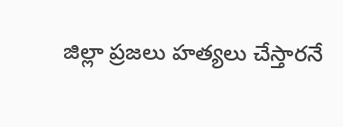జిల్లా ప్రజలు హత్యలు చేస్తారనే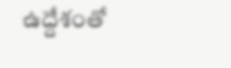ఉద్దేశంతో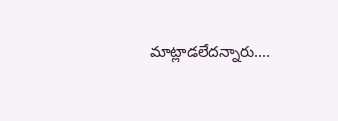మాట్లాడలేదన్నారు....